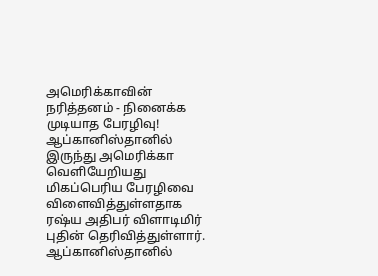அமெரிக்காவின் நரித்தனம் - நினைக்க முடியாத பேரழிவு!
ஆப்கானிஸ்தானில் இருந்து அமெரிக்கா வெளியேறியது மிகப்பெரிய பேரழிவை விளைவித்துள்ளதாக ரஷ்ய அதிபர் விளாடிமிர் புதின் தெரிவித்துள்ளார்.
ஆப்கானிஸ்தானில்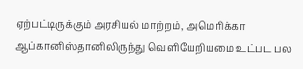ஏற்பட்டிருக்கும் அரசியல் மாற்றம், அமெரிக்கா ஆப்கானிஸ்தானிலிருந்து வெளியேறியமை உட்பட பல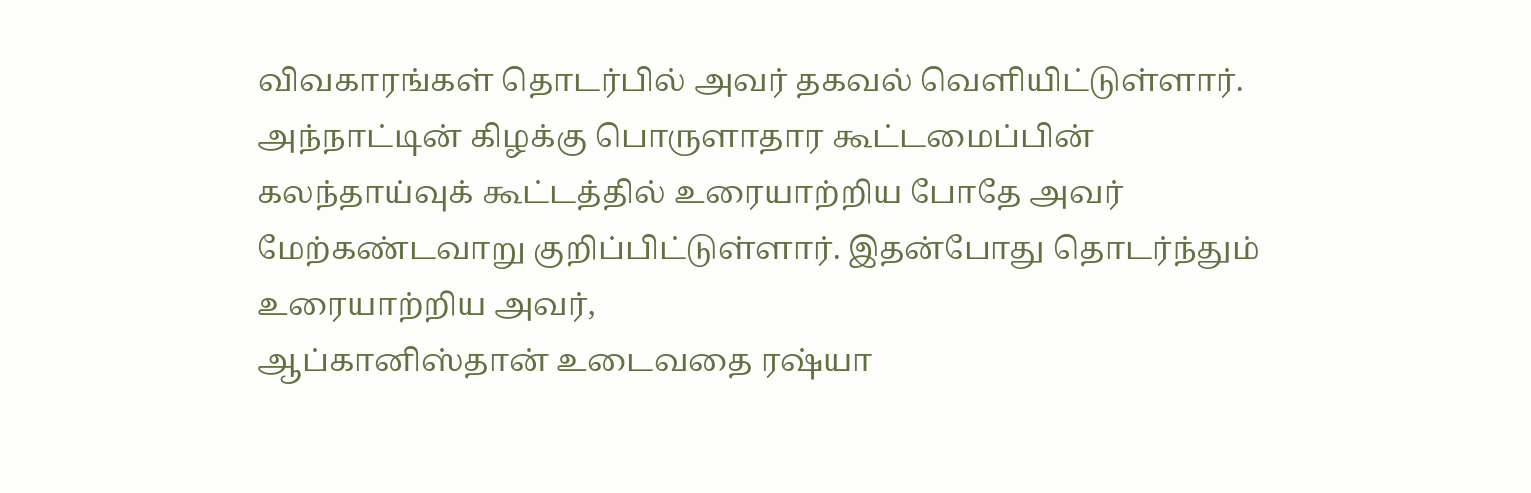விவகாரங்கள் தொடர்பில் அவர் தகவல் வெளியிட்டுள்ளார்.
அந்நாட்டின் கிழக்கு பொருளாதார கூட்டமைப்பின் கலந்தாய்வுக் கூட்டத்தில் உரையாற்றிய போதே அவர் மேற்கண்டவாறு குறிப்பிட்டுள்ளார். இதன்போது தொடர்ந்தும் உரையாற்றிய அவர்,
ஆப்கானிஸ்தான் உடைவதை ரஷ்யா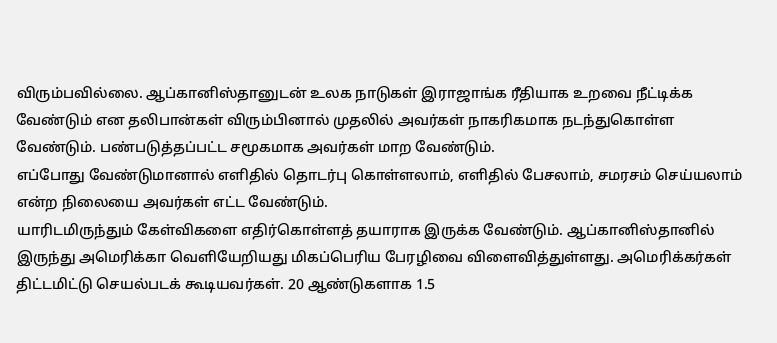விரும்பவில்லை. ஆப்கானிஸ்தானுடன் உலக நாடுகள் இராஜாங்க ரீதியாக உறவை நீட்டிக்க வேண்டும் என தலிபான்கள் விரும்பினால் முதலில் அவர்கள் நாகரிகமாக நடந்துகொள்ள வேண்டும். பண்படுத்தப்பட்ட சமூகமாக அவர்கள் மாற வேண்டும்.
எப்போது வேண்டுமானால் எளிதில் தொடர்பு கொள்ளலாம், எளிதில் பேசலாம், சமரசம் செய்யலாம் என்ற நிலையை அவர்கள் எட்ட வேண்டும்.
யாரிடமிருந்தும் கேள்விகளை எதிர்கொள்ளத் தயாராக இருக்க வேண்டும். ஆப்கானிஸ்தானில் இருந்து அமெரிக்கா வெளியேறியது மிகப்பெரிய பேரழிவை விளைவித்துள்ளது. அமெரிக்கர்கள் திட்டமிட்டு செயல்படக் கூடியவர்கள். 20 ஆண்டுகளாக 1.5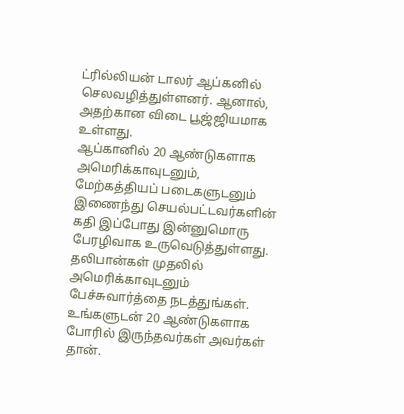ட்ரில்லியன் டாலர் ஆப்கனில் செலவழித்துள்ளனர். ஆனால், அதற்கான விடை பூஜ்ஜியமாக உள்ளது.
ஆப்கானில் 20 ஆண்டுகளாக அமெரிக்காவுடனும், மேற்கத்தியப் படைகளுடனும் இணைந்து செயல்பட்டவர்களின் கதி இப்போது இன்னுமொரு பேரழிவாக உருவெடுத்துள்ளது. தலிபான்கள் முதலில் அமெரிக்காவுடனும் பேச்சுவார்த்தை நடத்துங்கள்.
உங்களுடன் 20 ஆண்டுகளாக போரில் இருந்தவர்கள் அவர்கள் தான்.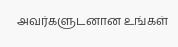அவர்களுடனான உங்கள்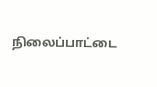நிலைப்பாட்டை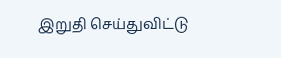இறுதி செய்துவிட்டு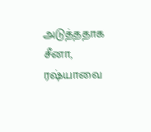அடுத்ததாக சீனா, ரஷ்யாவை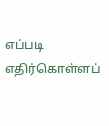எப்படி எதிர்கொள்ளப்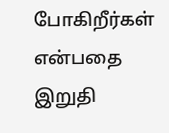போகிறீர்கள் என்பதை இறுதி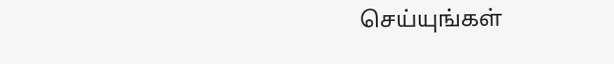செய்யுங்கள்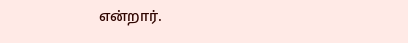என்றார்.